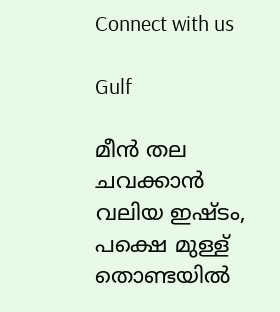Connect with us

Gulf

മീന്‍ തല ചവക്കാന്‍ വലിയ ഇഷ്ടം, പക്ഷെ മുള്ള് തൊണ്ടയില്‍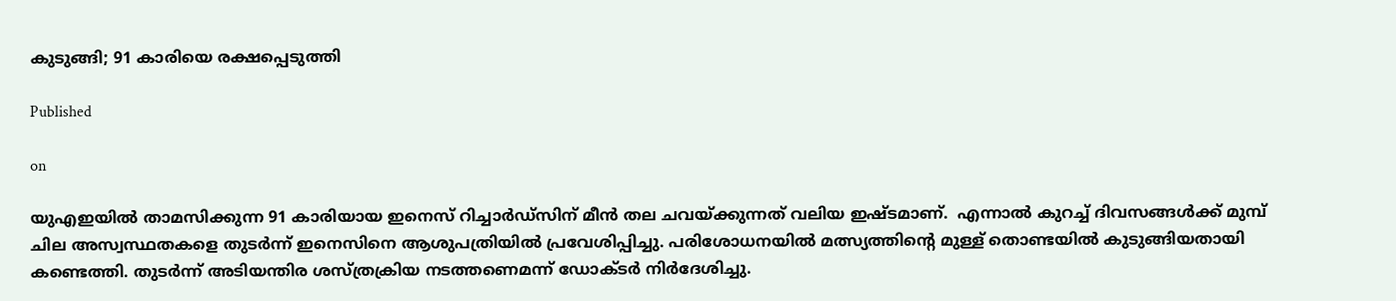കുടുങ്ങി; 91 കാരിയെ രക്ഷപ്പെടുത്തി

Published

on

യുഎഇയില്‍ താമസിക്കുന്ന 91 കാരിയായ ഇനെസ് റിച്ചാർഡ്‌സിന് മീൻ തല ചവയ്ക്കുന്നത് വലിയ ഇഷ്ടമാണ്.  എന്നാൽ കുറച്ച് ദിവസങ്ങൾക്ക് മുമ്പ് ചില അസ്വസ്ഥതകളെ തുടർന്ന് ഇനെസിനെ ആശുപത്രിയിൽ പ്രവേശിപ്പിച്ചു. പരിശോധനയില്‍ മത്സ്യത്തിന്റെ മുള്ള് തൊണ്ടയില്‍ കുടുങ്ങിയതായി കണ്ടെത്തി. തുടര്‍ന്ന് അടിയന്തിര ശസ്ത്രക്രിയ നടത്തണെമന്ന് ഡോക്ടര്‍ നിര്‍ദേശിച്ചു.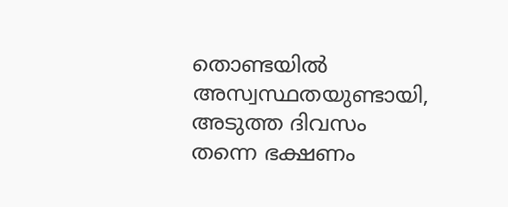തൊണ്ടയില്‍ അസ്വസ്ഥതയുണ്ടായി, അടുത്ത ദിവസം തന്നെ ഭക്ഷണം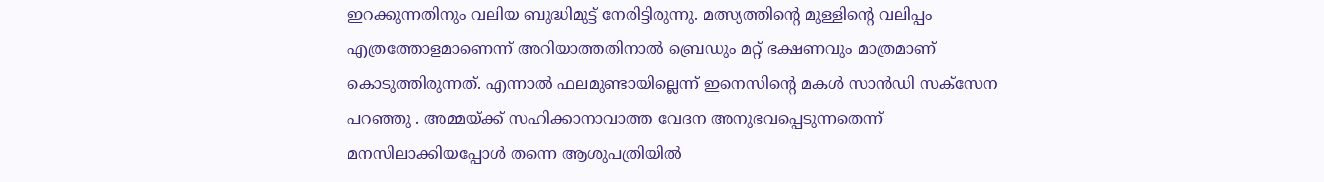ഇറക്കുന്നതിനും വലിയ ബുദ്ധിമുട്ട് നേരിട്ടിരുന്നു. മത്സ്യത്തിന്റെ മുള്ളിന്റെ വലിപ്പം എത്രത്തോളമാണെന്ന് അറിയാത്തതിനാല്‍ ബ്രെഡും മറ്റ് ഭക്ഷണവും മാത്രമാണ് കൊടുത്തിരുന്നത്. എന്നാല്‍ ഫലമുണ്ടായില്ലെന്ന് ഇനെസിന്റെ മകള്‍ സാന്‍ഡി സക്‌സേന പറഞ്ഞു . അമ്മയ്ക്ക് സഹിക്കാനാവാത്ത വേദന അനുഭവപ്പെടുന്നതെന്ന് മനസിലാക്കിയപ്പോള്‍ തന്നെ ആശുപത്രിയില്‍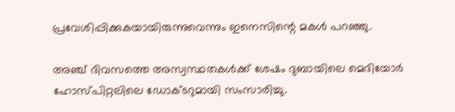പ്രവേശിപ്പിക്കുകയായിരുന്നുവെന്നും ഇനെസിന്റെ മകള്‍ പറഞ്ഞു.

അഞ്ച് ദിവസത്തെ അസ്വസ്ഥതകള്‍ക്ക് ശേഷം ദുബായിലെ മെദിയോര്‍ ഹോസ്പിറ്റലിലെ ഡോക്ടറുമായി സംസാരിച്ചു.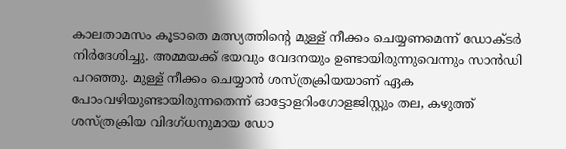കാലതാമസം കൂടാതെ മത്സ്യത്തിന്റെ മുള്ള് നീക്കം ചെയ്യണമെന്ന് ഡോക്ടര്‍ നിര്‍ദേശിച്ചു. അമ്മയക്ക് ഭയവും വേദനയും ഉണ്ടായിരുന്നുവെന്നും സാന്‍ഡി പറഞ്ഞു. മുള്ള് നീക്കം ചെയ്യാൻ ശസ്ത്രക്രിയയാണ് ഏക പോംവഴിയുണ്ടായിരുന്നതെന്ന് ഓട്ടോളറിംഗോളജിസ്റ്റും തല, കഴുത്ത് ശസ്ത്രക്രിയ വിദഗ്ധനുമായ ഡോ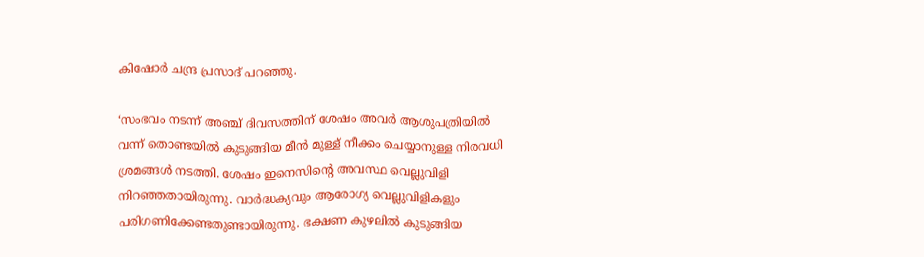കിഷോര്‍ ചന്ദ്ര പ്രസാദ് പറഞ്ഞു.

‘സംഭവം നടന്ന് അഞ്ച് ദിവസത്തിന് ശേഷം അവർ ആശുപത്രിയിൽ വന്ന് തൊണ്ടയിൽ കുടുങ്ങിയ മീൻ മുള്ള് നീക്കം ചെയ്യാനുള്ള നിരവധി ശ്രമങ്ങൾ നടത്തി. ശേഷം ഇനെസിൻ്റെ അവസ്ഥ വെല്ലുവിളി നിറഞ്ഞതായിരുന്നു. വാർദ്ധക്യവും ആരോഗ്യ വെല്ലുവിളികളും പരിഗണിക്കേണ്ടതുണ്ടായിരുന്നു. ഭക്ഷണ കുഴലിൽ കുടുങ്ങിയ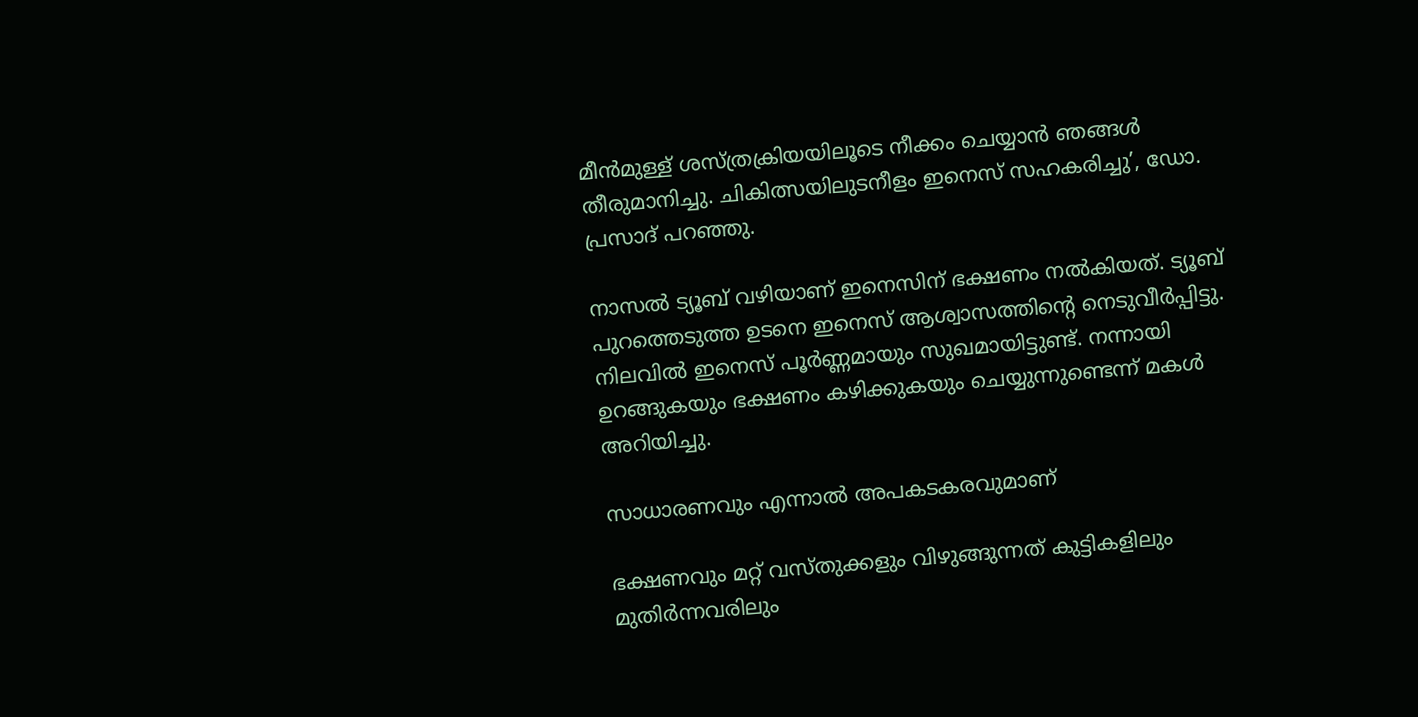മീൻമുള്ള് ശസ്ത്രക്രിയയിലൂടെ നീക്കം ചെയ്യാൻ ഞങ്ങൾ തീരുമാനിച്ചു. ചികിത്സയിലുടനീളം ഇനെസ് സഹകരിച്ചു’, ഡോ. പ്രസാദ് പറഞ്ഞു.

നാസൽ ട്യൂബ് വഴിയാണ് ഇനെസിന് ഭക്ഷണം നൽകിയത്. ട്യൂബ് പുറത്തെടുത്ത ഉടനെ ഇനെസ് ആശ്വാസത്തിൻ്റെ നെടുവീർപ്പിട്ടു. നിലവിൽ ഇനെസ് പൂർണ്ണമായും സുഖമായിട്ടുണ്ട്. നന്നായി ഉറങ്ങുകയും ഭക്ഷണം കഴിക്കുകയും ചെയ്യുന്നുണ്ടെന്ന് മകൾ അറിയിച്ചു.

സാധാരണവും എന്നാൽ അപകടകരവുമാണ്

ഭക്ഷണവും മറ്റ് വസ്തുക്കളും വിഴുങ്ങുന്നത് കുട്ടികളിലും മുതിർന്നവരിലും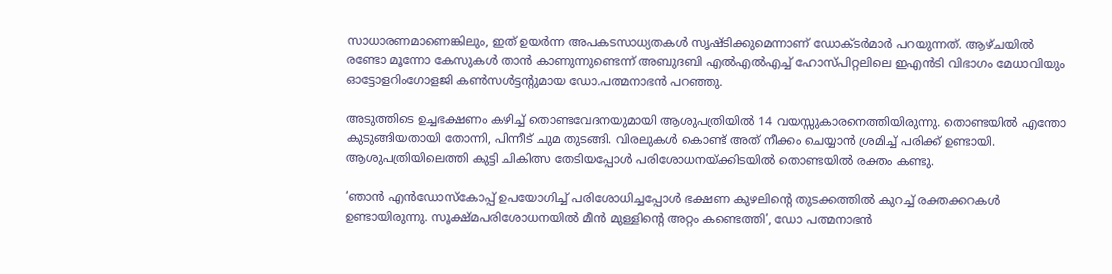സാധാരണമാണെങ്കിലും, ഇത് ഉയർന്ന അപകടസാധ്യതകൾ സൃഷ്ടിക്കുമെന്നാണ് ഡോക്ടർമാർ പറയുന്നത്. ആഴ്ചയിൽ രണ്ടോ മൂന്നോ കേസുകൾ താൻ കാണുന്നുണ്ടെന്ന് അബുദബി എൽഎൽഎച്ച് ഹോസ്പിറ്റലിലെ ഇഎൻടി വിഭാഗം മേധാവിയും ഓട്ടോളറിംഗോളജി കൺസൾട്ടൻ്റുമായ ഡോ.പത്മനാഭൻ പറഞ്ഞു.

അടുത്തിടെ ഉച്ചഭക്ഷണം കഴിച്ച് തൊണ്ടവേദനയുമായി ആശുപത്രിയിൽ 14 വയസ്സുകാരനെത്തിയിരുന്നു. തൊണ്ടയിൽ എന്തോ കുടുങ്ങിയതായി തോന്നി, പിന്നീട് ചുമ തുടങ്ങി. വിരലുകൾ കൊണ്ട് അത് നീക്കം ചെയ്യാൻ ശ്രമിച്ച് പരിക്ക് ഉണ്ടായി. ആശുപത്രിയിലെത്തി കുട്ടി ചികിത്സ തേടിയപ്പോൾ പരിശോധനയ്ക്കിടയിൽ തൊണ്ടയിൽ രക്തം കണ്ടു.

‘ഞാൻ എൻഡോസ്കോപ്പ് ഉപയോഗിച്ച് പരിശോധിച്ചപ്പോൾ ഭക്ഷണ കുഴലിൻ്റെ തുടക്കത്തിൽ കുറച്ച് രക്തക്കറകൾ ഉണ്ടായിരുന്നു. സൂക്ഷ്മപരിശോധനയിൽ മീൻ മുള്ളിൻ്റെ അറ്റം കണ്ടെത്തി’, ഡോ പത്മനാഭൻ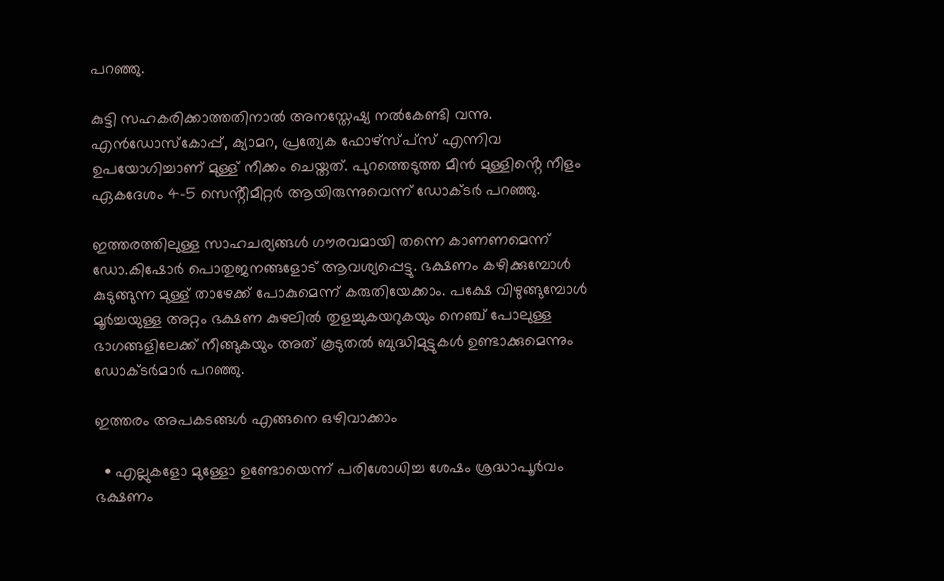പറഞ്ഞു.

കുട്ടി സഹകരിക്കാത്തതിനാൽ അനസ്തേഷ്യ നൽകേണ്ടി വന്നു. എൻഡോസ്കോപ്പ്, ക്യാമറ, പ്രത്യേക ഫോഴ്സ്പ്സ് എന്നിവ ഉപയോഗിച്ചാണ് മുള്ള് നീക്കം ചെയ്തത്. പുറത്തെടുത്ത മീൻ മുള്ളിൻ്റെ നീളം ഏകദേശം 4-5 സെൻ്റീമീറ്റർ ആയിരുന്നുവെന്ന് ഡോക്ടർ പറഞ്ഞു.

ഇത്തരത്തിലുള്ള സാഹചര്യങ്ങൾ ഗൗരവമായി തന്നെ കാണണമെന്ന് ഡോ.കിഷോർ പൊതുജനങ്ങളോട് ആവശ്യപ്പെട്ടു. ഭക്ഷണം കഴിക്കുമ്പോൾ കുടുങ്ങുന്ന മുള്ള് താഴേക്ക് പോകുമെന്ന് കരുതിയേക്കാം. പക്ഷേ വിഴുങ്ങുമ്പോൾ മൂർച്ചയുള്ള അറ്റം ഭക്ഷണ കുഴലിൽ തുളച്ചുകയറുകയും നെഞ്ച് പോലുള്ള ഭാഗങ്ങളിലേക്ക് നീങ്ങുകയും അത് കൂടുതൽ ബുദ്ധിമുട്ടുകൾ ഉണ്ടാക്കുമെന്നും ഡോക്ടർമാർ പറഞ്ഞു.

ഇത്തരം അപകടങ്ങൾ എങ്ങനെ ഒഴിവാക്കാം

  • എല്ലുകളോ മുള്ളോ ഉണ്ടോയെന്ന് പരിശോധിച്ച ശേഷം ശ്രദ്ധാപൂർവം ഭക്ഷണം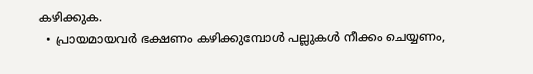കഴിക്കുക.
  • പ്രായമായവർ ഭക്ഷണം കഴിക്കുമ്പോൾ പല്ലുകൾ നീക്കം ചെയ്യണം,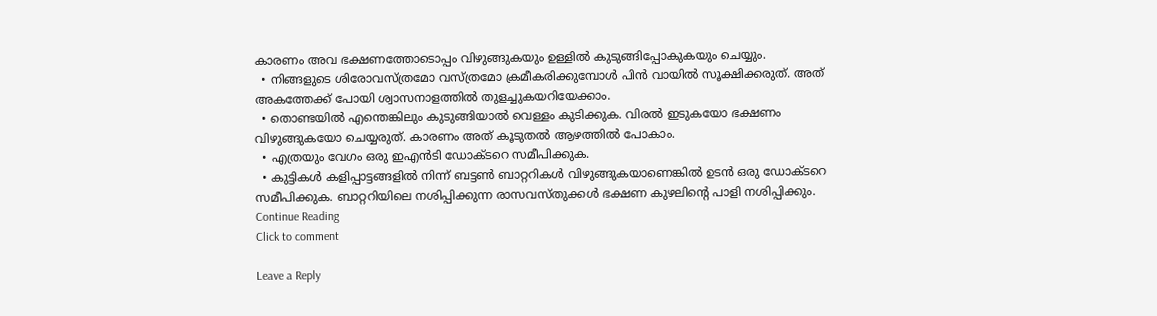കാരണം അവ ഭക്ഷണത്തോടൊപ്പം വിഴുങ്ങുകയും ഉള്ളിൽ കുടുങ്ങിപ്പോകുകയും ചെയ്യും.
  • നിങ്ങളുടെ ശിരോവസ്ത്രമോ വസ്ത്രമോ ക്രമീകരിക്കുമ്പോൾ പിൻ വായിൽ സൂക്ഷിക്കരുത്. അത് അകത്തേക്ക് പോയി ശ്വാസനാളത്തിൽ തുളച്ചുകയറിയേക്കാം.
  • തൊണ്ടയിൽ എന്തെങ്കിലും കുടുങ്ങിയാൽ വെള്ളം കുടിക്കുക. വിരൽ ഇടുകയോ ഭക്ഷണം വിഴുങ്ങുകയോ ചെയ്യരുത്. കാരണം അത് കൂടുതൽ ആഴത്തിൽ പോകാം.
  • എത്രയും വേഗം ഒരു ഇഎൻടി ഡോക്ടറെ സമീപിക്കുക.
  • കുട്ടികൾ കളിപ്പാട്ടങ്ങളിൽ നിന്ന് ബട്ടൺ ബാറ്ററികൾ വിഴുങ്ങുകയാണെങ്കിൽ ഉടൻ ഒരു ഡോക്ടറെ സമീപിക്കുക. ബാറ്ററിയിലെ നശിപ്പിക്കുന്ന രാസവസ്തുക്കൾ ഭക്ഷണ കുഴലിൻ്റെ പാളി നശിപ്പിക്കും.
Continue Reading
Click to comment

Leave a Reply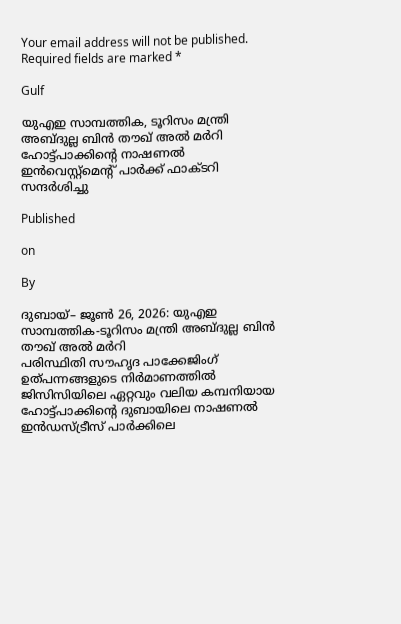Your email address will not be published. Required fields are marked *

Gulf

യുഎഇ സാമ്പത്തിക, ടൂറിസം മന്ത്രി അബ്ദുല്ല ബിന്‍ തൗഖ് അല്‍ മര്‍റി ഹോട്ട്‌പാക്കിന്റെ നാഷണൽ ഇൻവെസ്റ്റ്മെന്റ് പാർക്ക് ഫാക്ടറി സന്ദർശിച്ചു

Published

on

By

ദുബായ്– ജൂണ്‍ 26, 2026: യുഎഇ സാമ്പത്തിക-ടൂറിസം മന്ത്രി അബ്ദുല്ല ബിന്‍ തൗഖ് അല്‍ മര്‍റി
പരിസ്ഥിതി സൗഹൃദ പാക്കേജിംഗ് ഉത്പന്നങ്ങളുടെ നിർമാണത്തിൽ ജിസിസിയിലെ ഏറ്റവും വലിയ കമ്പനിയായ ഹോട്ട്‌പാക്കിന്റെ ദുബായിലെ നാഷണല്‍ ഇന്‍ഡസ്ട്രീസ് പാര്‍ക്കിലെ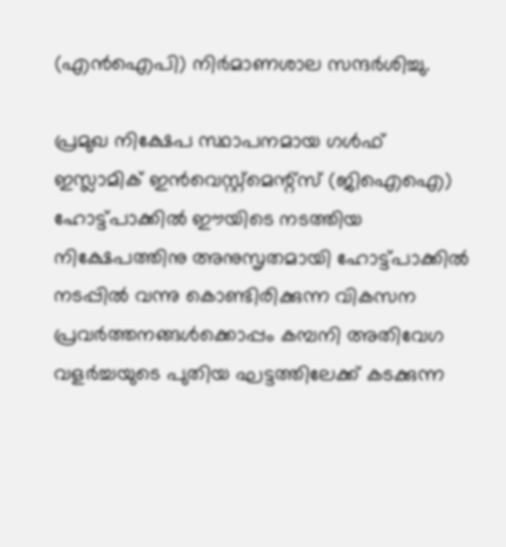(എന്‍ഐപി) നിര്‍മാണശാല സന്ദർശിച്ചു.

പ്രമുഖ നിക്ഷേപ സ്ഥാപനമായ ഗള്‍ഫ് ഇസ്ലാമിക് ഇന്‍വെസ്റ്റ്‌മെന്റ്സ് (ജിഐഐ) ഹോട്ട്‌പാക്കില്‍ ഈയിടെ നടത്തിയ നിക്ഷേപത്തിനു അനുസൃതമായി ഹോട്ട്‌പാക്കിൽ നടപ്പിൽ വന്നു കൊണ്ടിരിക്കുന്ന വികസന പ്രവർത്തനങ്ങൾക്കൊപ്പം കമ്പനി അതിവേഗ വളര്‍ച്ചയുടെ പുതിയ ഘട്ടത്തിലേക്ക് കടക്കുന്ന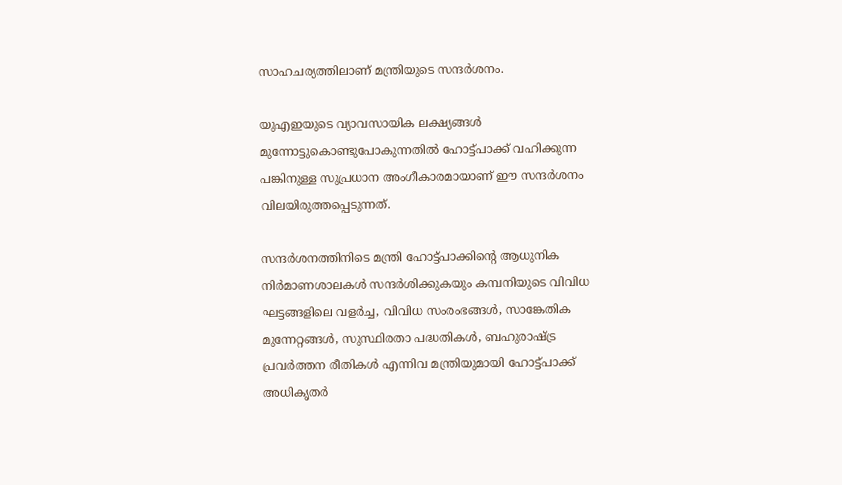സാഹചര്യത്തിലാണ് മന്ത്രിയുടെ സന്ദര്‍ശനം.

യുഎഇയുടെ വ്യാവസായിക ലക്ഷ്യങ്ങള്‍ മുന്നോട്ടുകൊണ്ടുപോകുന്നതില്‍ ഹോട്ട്‌പാക്ക് വഹിക്കുന്ന പങ്കിനുള്ള സുപ്രധാന അംഗീകാരമായാണ് ഈ സന്ദര്‍ശനം വിലയിരുത്തപ്പെടുന്നത്.

സന്ദര്‍ശനത്തിനിടെ മന്ത്രി ഹോട്ട്‌പാക്കിന്റെ ആധുനിക നിര്‍മാണശാലകള്‍ സന്ദര്‍ശിക്കുകയും കമ്പനിയുടെ വിവിധ ഘട്ടങ്ങളിലെ വളര്‍ച്ച, വിവിധ സംരംഭങ്ങള്‍, സാങ്കേതിക മുന്നേറ്റങ്ങള്‍, സുസ്ഥിരതാ പദ്ധതികൾ, ബഹുരാഷ്ട്ര പ്രവർത്തന രീതികൾ എന്നിവ മന്ത്രിയുമായി ഹോട്ട്‌പാക്ക് അധികൃതർ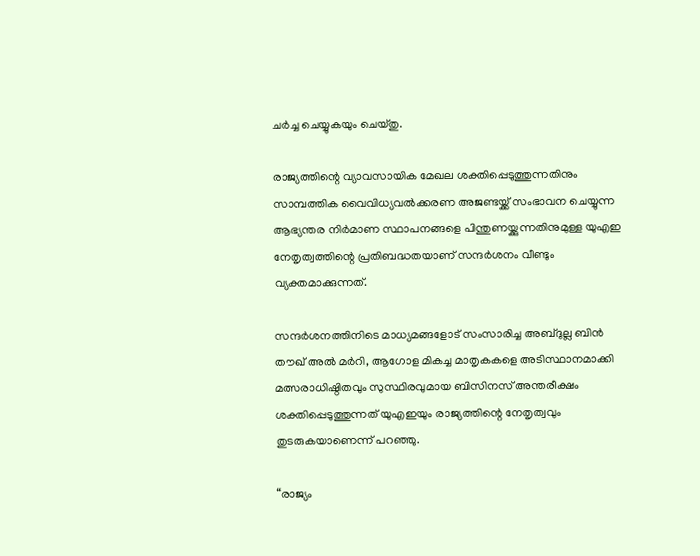ചർച്ച ചെയ്യുകയും ചെയ്തു.

രാജ്യത്തിന്റെ വ്യാവസായിക മേഖല ശക്തിപ്പെടുത്തുന്നതിനും സാമ്പത്തിക വൈവിധ്യവല്‍ക്കരണ അജണ്ടയ്ക്ക് സംഭാവന ചെയ്യുന്ന ആഭ്യന്തര നിര്‍മാണ സ്ഥാപനങ്ങളെ പിന്തുണയ്ക്കുന്നതിനുമുള്ള യുഎഇ നേതൃത്വത്തിന്റെ പ്രതിബദ്ധതയാണ് സന്ദര്‍ശനം വീണ്ടും വ്യക്തമാക്കുന്നത്.

സന്ദര്‍ശനത്തിനിടെ മാധ്യമങ്ങളോട് സംസാരിച്ച അബ്ദുല്ല ബിന്‍ തൗഖ് അല്‍ മര്‍റി, ആഗോള മികച്ച മാതൃകകളെ അടിസ്ഥാനമാക്കി മത്സരാധിഷ്ഠിതവും സുസ്ഥിരവുമായ ബിസിനസ് അന്തരീക്ഷം ശക്തിപ്പെടുത്തുന്നത് യുഎഇയും രാജ്യത്തിന്റെ നേതൃത്വവും തുടരുകയാണെന്ന് പറഞ്ഞു.

“രാജ്യം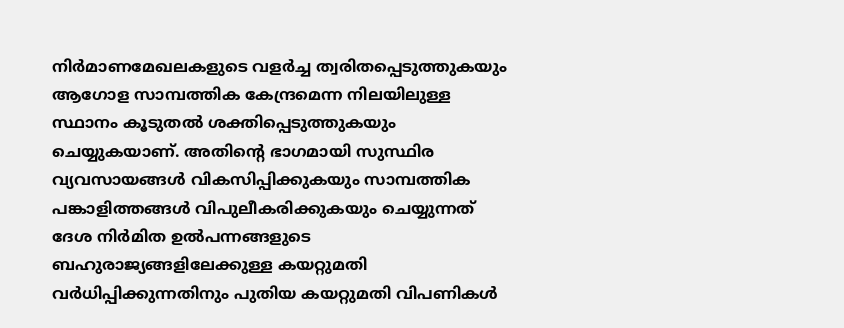നിര്‍മാണമേഖലകളുടെ വളര്‍ച്ച ത്വരിതപ്പെടുത്തുകയും ആഗോള സാമ്പത്തിക കേന്ദ്രമെന്ന നിലയിലുള്ള സ്ഥാനം കൂടുതല്‍ ശക്തിപ്പെടുത്തുകയും ചെയ്യുകയാണ്. അതിന്റെ ഭാഗമായി സുസ്ഥിര വ്യവസായങ്ങള്‍ വികസിപ്പിക്കുകയും സാമ്പത്തിക പങ്കാളിത്തങ്ങള്‍ വിപുലീകരിക്കുകയും ചെയ്യുന്നത് ദേശ നിർമിത ഉല്‍പന്നങ്ങളുടെ ബഹുരാജ്യങ്ങളിലേക്കുള്ള കയറ്റുമതി വര്‍ധിപ്പിക്കുന്നതിനും പുതിയ കയറ്റുമതി വിപണികള്‍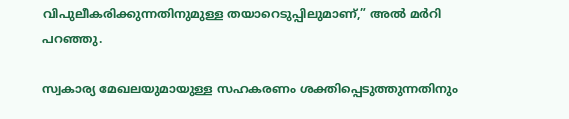വിപുലീകരിക്കുന്നതിനുമുള്ള തയാറെടുപ്പിലുമാണ്,” അല്‍ മര്‍റി പറഞ്ഞു.

സ്വകാര്യ മേഖലയുമായുള്ള സഹകരണം ശക്തിപ്പെടുത്തുന്നതിനും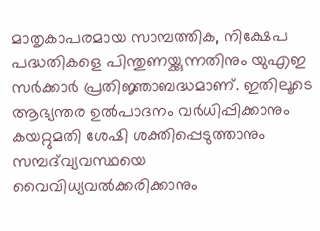മാതൃകാപരമായ സാമ്പത്തിക, നിക്ഷേപ പദ്ധതികളെ പിന്തുണയ്ക്കുന്നതിനും യുഎഇ സര്‍ക്കാര്‍ പ്രതിജ്ഞാബദ്ധമാണ്. ഇതിലൂടെ ആഭ്യന്തര ഉല്‍പാദനം വര്‍ധിപ്പിക്കാനും കയറ്റുമതി ശേഷി ശക്തിപ്പെടുത്താനും സമ്പദ്‌വ്യവസ്ഥയെ വൈവിധ്യവല്‍ക്കരിക്കാനും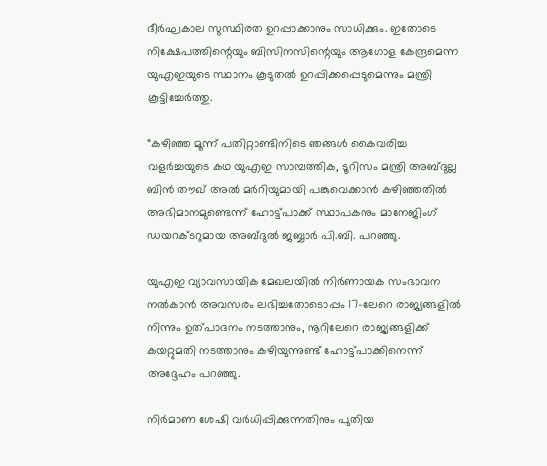ദീര്‍ഘകാല സുസ്ഥിരത ഉറപ്പാക്കാനും സാധിക്കും. ഇതോടെ നിക്ഷേപത്തിന്റെയും ബിസിനസിന്റെയും ആഗോള കേന്ദ്രമെന്ന യുഎഇയുടെ സ്ഥാനം കൂടുതല്‍ ഉറപ്പിക്കപ്പെടുമെന്നും മന്ത്രി കൂട്ടിച്ചേര്‍ത്തു.

“കഴിഞ്ഞ മൂന്ന് പതിറ്റാണ്ടിനിടെ ഞങ്ങള്‍ കൈവരിച്ച വളര്‍ച്ചയുടെ കഥ യുഎഇ സാമ്പത്തിക, ടൂറിസം മന്ത്രി അബ്ദുല്ല ബിന്‍ തൗഖ് അല്‍ മര്‍റിയുമായി പങ്കുവെക്കാൻ കഴിഞ്ഞതില്‍ അഭിമാനമുണ്ടെന്ന് ഹോട്ട്‌പാക്ക് സ്ഥാപകനും മാനേജിംഗ് ഡയറക്ടറുമായ അബ്ദുല്‍ ജബ്ബാര്‍ പി.ബി. പറഞ്ഞു.

യുഎഇ വ്യാവസായിക മേഖലയിൽ നിർണായക സംഭാവന നൽകാൻ അവസരം ലഭിച്ചതോടൊപ്പം 17-ലേറെ രാജ്യങ്ങളിൽ നിന്നും ഉത്പാദനം നടത്താനും, നൂറിലേറെ രാജ്യങ്ങളിക്ക് കയറ്റുമതി നടത്താനും കഴിയുന്നുണ്ട് ഹോട്ട്‌പാക്കിനെന്ന് അദ്ദേഹം പറഞ്ഞു.

നിര്‍മാണ ശേഷി വര്‍ധിപ്പിക്കുന്നതിനും പുതിയ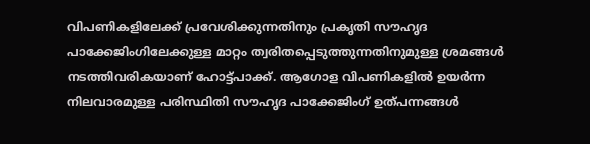വിപണികളിലേക്ക് പ്രവേശിക്കുന്നതിനും പ്രകൃതി സൗഹൃദ പാക്കേജിംഗിലേക്കുള്ള മാറ്റം ത്വരിതപ്പെടുത്തുന്നതിനുമുള്ള ശ്രമങ്ങൾ നടത്തിവരികയാണ് ഹോട്ട്‌പാക്ക്. ആഗോള വിപണികളിൽ ഉയർന്ന നിലവാരമുള്ള പരിസ്ഥിതി സൗഹൃദ പാക്കേജിംഗ് ഉത്പന്നങ്ങൾ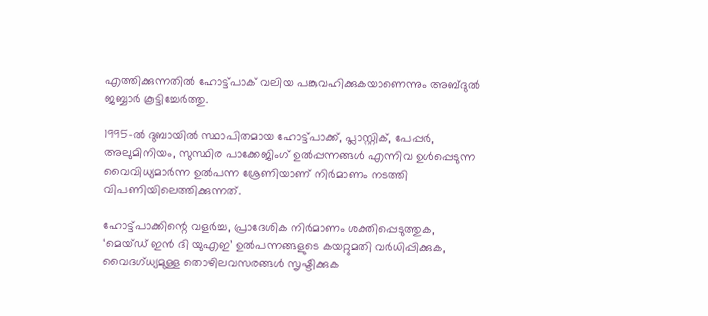എത്തിക്കുന്നതില്‍ ഹോട്ട്‌പാക് വലിയ പങ്കുവഹിക്കുകയാണെന്നും അബ്ദുല്‍ ജബ്ബാര്‍ കൂട്ടിച്ചേര്‍ത്തു.

1995-ല്‍ ദുബായില്‍ സ്ഥാപിതമായ ഹോട്ട്‌പാക്ക്, പ്ലാസ്റ്റിക്, പേപ്പര്‍, അലുമിനിയം, സുസ്ഥിര പാക്കേജിംഗ് ഉൽപ്പന്നങ്ങൾ എന്നിവ ഉള്‍പ്പെടുന്ന വൈവിധ്യമാര്‍ന്ന ഉല്‍പന്ന ശ്രേണിയാണ് നിർമാണം നടത്തി വിപണിയിലെത്തിക്കുന്നത്.

ഹോട്ട്‌പാക്കിന്റെ വളര്‍ച്ച, പ്രാദേശിക നിര്‍മാണം ശക്തിപ്പെടുത്തുക, ‘മെയ്ഡ് ഇന്‍ ദി യുഎഇ’ ഉല്‍പന്നങ്ങളുടെ കയറ്റുമതി വര്‍ധിപ്പിക്കുക, വൈദഗ്ധ്യമുള്ള തൊഴിലവസരങ്ങള്‍ സൃഷ്ടിക്കുക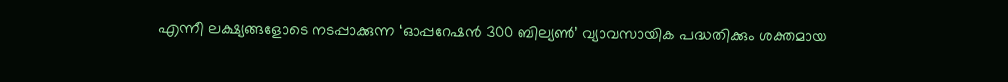എന്നീ ലക്ഷ്യങ്ങളോടെ നടപ്പാക്കുന്ന ‘ഓപ്പറേഷന്‍ 300 ബില്യണ്‍’ വ്യാവസായിക പദ്ധതിക്കും ശക്തമായ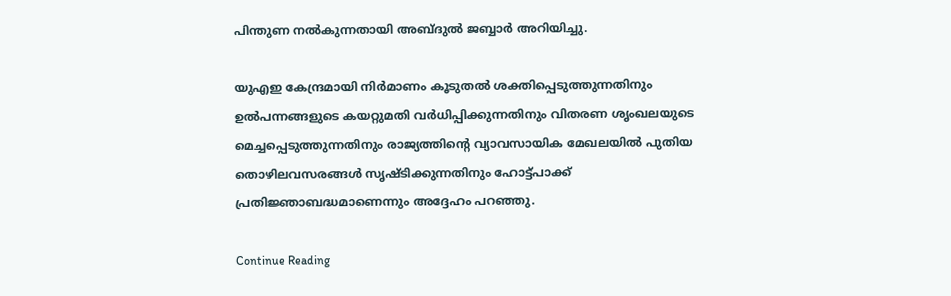പിന്തുണ നല്‍കുന്നതായി അബ്ദുല്‍ ജബ്ബാര്‍ അറിയിച്ചു.

യുഎഇ കേന്ദ്രമായി നിര്‍മാണം കൂടുതല്‍ ശക്തിപ്പെടുത്തുന്നതിനും ഉല്‍പന്നങ്ങളുടെ കയറ്റുമതി വര്‍ധിപ്പിക്കുന്നതിനും വിതരണ ശൃംഖലയുടെ മെച്ചപ്പെടുത്തുന്നതിനും രാജ്യത്തിന്റെ വ്യാവസായിക മേഖലയില്‍ പുതിയ തൊഴിലവസരങ്ങള്‍ സൃഷ്ടിക്കുന്നതിനും ഹോട്ട്‌പാക്ക് പ്രതിജ്ഞാബദ്ധമാണെന്നും അദ്ദേഹം പറഞ്ഞു.

Continue Reading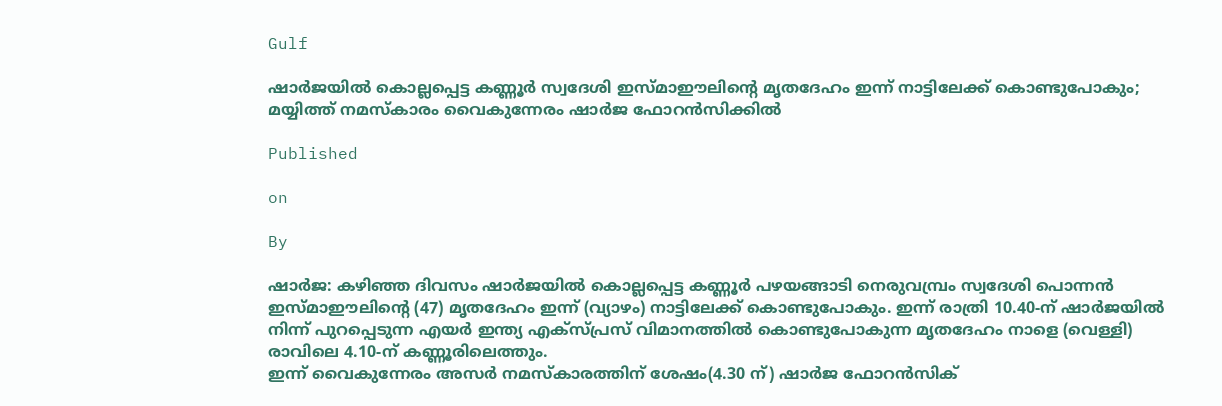Gulf

ഷാർജയിൽ കൊല്ലപ്പെട്ട കണ്ണൂർ സ്വദേശി ഇസ്മാഈലിന്റെ മൃതദേഹം ഇന്ന് നാട്ടിലേക്ക് കൊണ്ടുപോകും; മയ്യിത്ത് നമസ്കാരം വൈകുന്നേരം ഷാർജ ഫോറൻസിക്കിൽ

Published

on

By

ഷാർജ: കഴിഞ്ഞ ദിവസം ഷാര്‍ജയില്‍ കൊല്ലപ്പെട്ട കണ്ണൂര്‍ പഴയങ്ങാടി നെരുവമ്പ്രം സ്വദേശി പൊന്നന്‍ ഇസ്മാഈലിന്റെ (47) മൃതദേഹം ഇന്ന് (വ്യാഴം) നാട്ടിലേക്ക് കൊണ്ടുപോകും. ഇന്ന് രാത്രി 10.40-ന് ഷാർജയിൽ നിന്ന് പുറപ്പെടുന്ന എയര്‍ ഇന്ത്യ എക്‌സ്പ്രസ് വിമാനത്തിൽ കൊണ്ടുപോകുന്ന മൃതദേഹം നാളെ (വെള്ളി) രാവിലെ 4.10-ന് കണ്ണൂരിലെത്തും.
ഇന്ന് വൈകുന്നേരം അസര്‍ നമസ്‌കാരത്തിന് ശേഷം(4.30 ന്‌) ഷാര്‍ജ ഫോറന്‍സിക്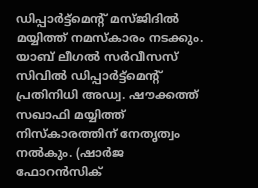ഡിപ്പാര്‍ട്ട്‌മെന്റ് മസ്ജിദിൽ മയ്യിത്ത് നമസ്‌കാരം നടക്കും. യാബ് ലീഗല്‍ സര്‍വീസസ് സിവില്‍ ഡിപ്പാര്‍ട്ട്‌മെന്റ് പ്രതിനിധി അഡ്വ. ഷൗക്കത്ത് സഖാഫി മയ്യിത്ത് നിസ്‌കാരത്തിന് നേതൃത്വം നല്‍കും. (ഷാര്‍ജ ഫോറന്‍സിക്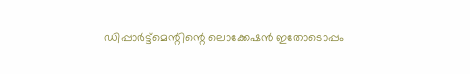ഡിപ്പാര്‍ട്ട്‌മെന്റിന്റെ ലൊക്കേഷൻ ഇതോടൊപ്പം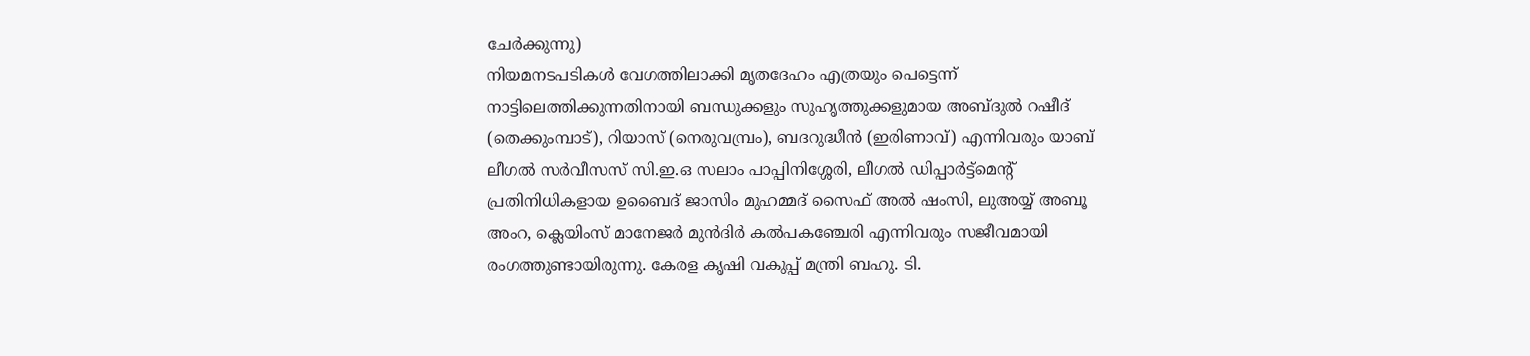ചേർക്കുന്നു)
നിയമനടപടികൾ വേഗത്തിലാക്കി മൃതദേഹം എത്രയും പെട്ടെന്ന് നാട്ടിലെത്തിക്കുന്നതിനായി ബന്ധുക്കളും സുഹൃത്തുക്കളുമായ അബ്ദുല്‍ റഷീദ് (തെക്കുംമ്പാട്), റിയാസ് (നെരുവമ്പ്രം), ബദറുദ്ധീൻ (ഇരിണാവ്) എന്നിവരും യാബ് ലീഗല്‍ സര്‍വീസസ് സി.ഇ.ഒ സലാം പാപ്പിനിശ്ശേരി, ലീഗല്‍ ഡിപ്പാര്‍ട്ട്‌മെന്റ് പ്രതിനിധികളായ ഉബൈദ് ജാസിം മുഹമ്മദ് സൈഫ് അല്‍ ഷംസി, ലുഅയ്യ് അബൂ അംറ, ക്ലെയിംസ് മാനേജര്‍ മുന്‍ദിര്‍ കല്‍പകഞ്ചേരി എന്നിവരും സജീവമായി രംഗത്തുണ്ടായിരുന്നു. കേരള കൃഷി വകുപ്പ് മന്ത്രി ബഹു. ടി.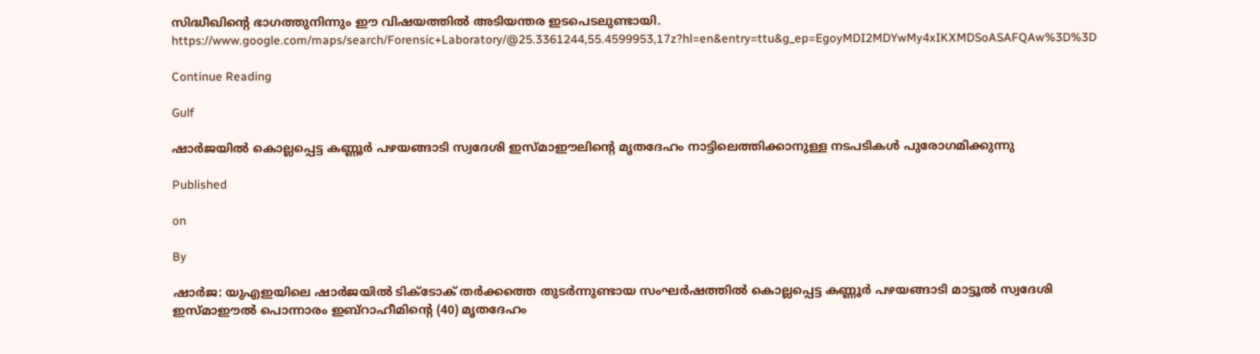സിദ്ധീഖിന്റെ ഭാഗത്തുനിന്നും ഈ വിഷയത്തിൽ അടിയന്തര ഇടപെടലുണ്ടായി. https://www.google.com/maps/search/Forensic+Laboratory/@25.3361244,55.4599953,17z?hl=en&entry=ttu&g_ep=EgoyMDI2MDYwMy4xIKXMDSoASAFQAw%3D%3D

Continue Reading

Gulf

ഷാര്‍ജയില്‍ കൊല്ലപ്പെട്ട കണ്ണൂര്‍ പഴയങ്ങാടി സ്വദേശി ഇസ്മാഈലിന്റെ മൃതദേഹം നാട്ടിലെത്തിക്കാനുള്ള നടപടികള്‍ പുരോഗമിക്കുന്നു

Published

on

By

ഷാർജ: യുഎഇയിലെ ഷാർജയിൽ ടിക്ടോക് തർക്കത്തെ തുടർന്നുണ്ടായ സംഘർഷത്തിൽ കൊല്ലപ്പെട്ട കണ്ണൂർ പഴയങ്ങാടി മാട്ടൂൽ സ്വദേശി ഇസ്മാഈല്‍ പൊന്നാരം ഇബ്‌റാഹീമിന്റെ (40) മൃതദേഹം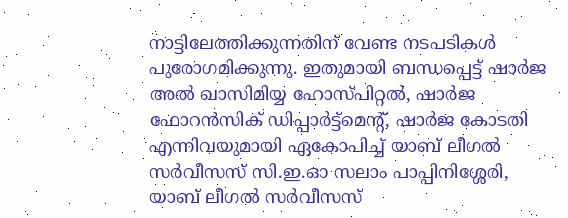നാട്ടിലേത്തിക്കുന്നതിന് വേണ്ട നടപടികള്‍ പുരോഗമിക്കുന്നു. ഇതുമായി ബന്ധപ്പെട്ട് ഷാര്‍ജ അല്‍ ഖാസിമിയ്യ ഹോസ്പിറ്റല്‍, ഷാര്‍ജ ഫോറന്‍സിക് ഡിപ്പാര്‍ട്ട്‌മെന്റ്, ഷാര്‍ജ കോടതി എന്നിവയുമായി ഏകോപിച്ച് യാബ് ലീഗല്‍ സര്‍വീസസ് സി.ഇ.ഓ സലാം പാപ്പിനിശ്ശേരി, യാബ് ലീഗല്‍ സര്‍വീസസ്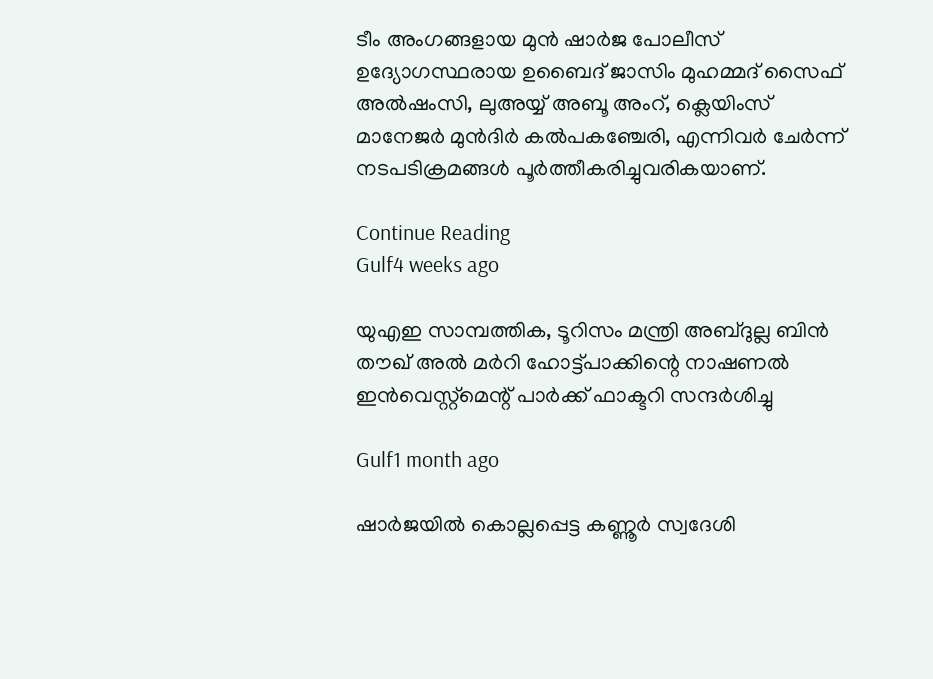ടീം അംഗങ്ങളായ മുന്‍ ഷാര്‍ജ പോലീസ് ഉദ്യോഗസ്ഥരായ ഉബൈദ് ജാസിം മുഹമ്മദ് സൈഫ് അല്‍ഷംസി, ലുഅയ്യ് അബൂ അംറ്, ക്ലെയിംസ് മാനേജര്‍ മുൻദിർ കൽപകഞ്ചേരി, എന്നിവര്‍ ചേര്‍ന്ന്‌ നടപടിക്രമങ്ങള്‍ പൂര്‍ത്തീകരിച്ചുവരികയാണ്.

Continue Reading
Gulf4 weeks ago

യുഎഇ സാമ്പത്തിക, ടൂറിസം മന്ത്രി അബ്ദുല്ല ബിന്‍ തൗഖ് അല്‍ മര്‍റി ഹോട്ട്‌പാക്കിന്റെ നാഷണൽ ഇൻവെസ്റ്റ്മെന്റ് പാർക്ക് ഫാക്ടറി സന്ദർശിച്ചു

Gulf1 month ago

ഷാർജയിൽ കൊല്ലപ്പെട്ട കണ്ണൂർ സ്വദേശി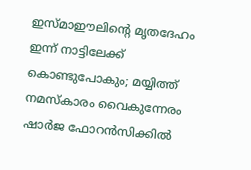ഇസ്മാഈലിന്റെ മൃതദേഹം ഇന്ന് നാട്ടിലേക്ക് കൊണ്ടുപോകും; മയ്യിത്ത് നമസ്കാരം വൈകുന്നേരം ഷാർജ ഫോറൻസിക്കിൽ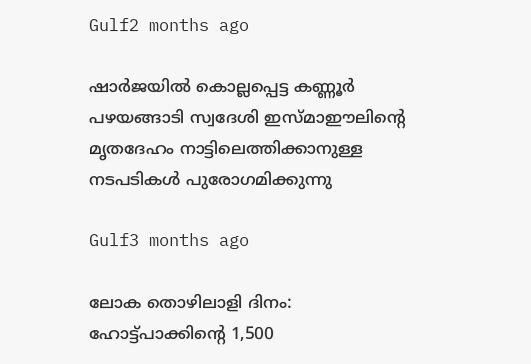Gulf2 months ago

ഷാര്‍ജയില്‍ കൊല്ലപ്പെട്ട കണ്ണൂര്‍ പഴയങ്ങാടി സ്വദേശി ഇസ്മാഈലിന്റെ മൃതദേഹം നാട്ടിലെത്തിക്കാനുള്ള നടപടികള്‍ പുരോഗമിക്കുന്നു

Gulf3 months ago

ലോക തൊഴിലാളി ദിനം: ഹോട്ട്‌പാക്കിന്റെ 1,500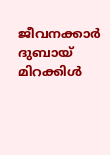ജീവനക്കാർ ദുബായ് മിറക്കിള്‍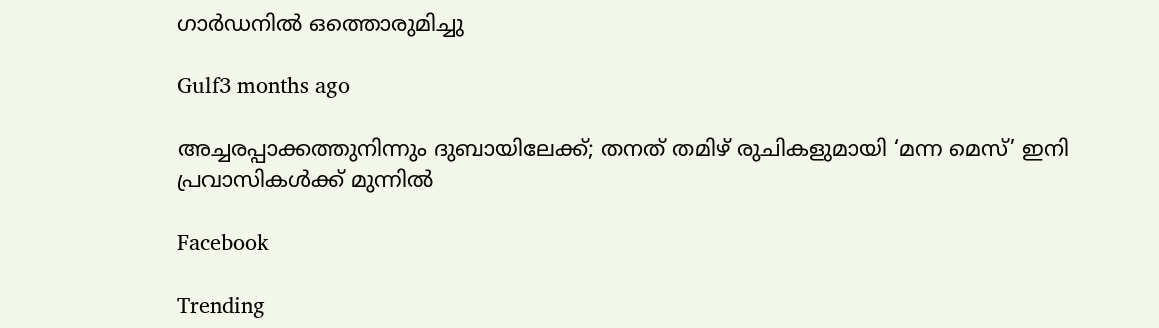ഗാര്‍ഡനിൽ ഒത്തൊരുമിച്ചു

Gulf3 months ago

അച്ചരപ്പാക്കത്തുനിന്നും ദുബായിലേക്ക്; തനത് തമിഴ് രുചികളുമായി ‘മന്ന മെസ്’ ഇനി പ്രവാസികൾക്ക് മുന്നിൽ

Facebook

Trending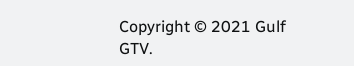Copyright © 2021 Gulf GTV.